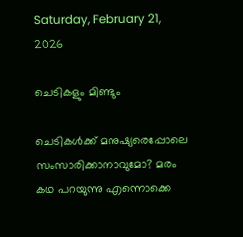Saturday, February 21, 2026

ചെടികളും മിണ്ടും

ചെടികള്‍ക്ക് മനുഷ്യരെപ്പോലെ സംസാരിക്കാനാവുമോ? മരം കഥ പറയുന്നു എന്നൊക്കെ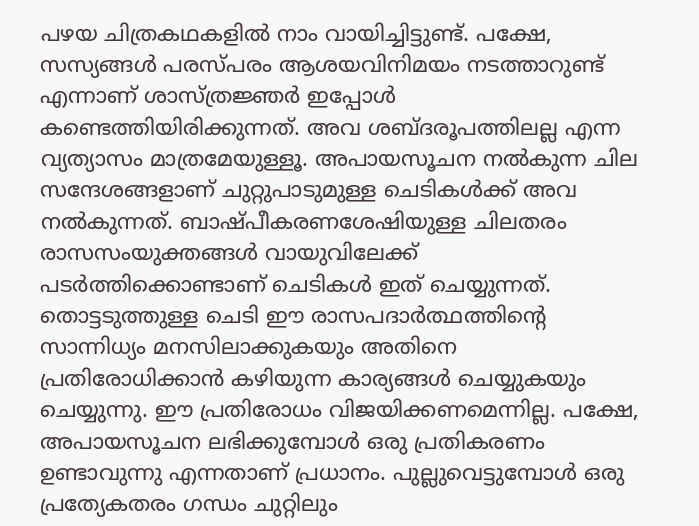പഴയ ചിത്രകഥകളില്‍ നാം വായിച്ചിട്ടുണ്ട്. പക്ഷേ, സസ്യങ്ങള്‍ പരസ്പരം ആശയവിനിമയം നടത്താറുണ്ട് എന്നാണ് ശാസ്ത്രജ്ഞര്‍ ഇപ്പോള്‍ കണ്ടെത്തിയിരിക്കുന്നത്. അവ ശബ്ദരൂപത്തിലല്ല എന്ന വ്യത്യാസം മാത്രമേയുള്ളൂ. അപായസൂചന നല്‍കുന്ന ചില സന്ദേശങ്ങളാണ് ചുറ്റുപാടുമുള്ള ചെടികള്‍ക്ക് അവ നല്‍കുന്നത്. ബാഷ്പീകരണശേഷിയുള്ള ചിലതരം രാസസംയുക്തങ്ങള്‍ വായുവിലേക്ക് പടര്‍ത്തിക്കൊണ്ടാണ് ചെടികള്‍ ഇത് ചെയ്യുന്നത്. തൊട്ടടുത്തുള്ള ചെടി ഈ രാസപദാര്‍ത്ഥത്തിന്‍റെ സാന്നിധ്യം മനസിലാക്കുകയും അതിനെ പ്രതിരോധിക്കാന്‍ കഴിയുന്ന കാര്യങ്ങള്‍ ചെയ്യുകയും ചെയ്യുന്നു. ഈ പ്രതിരോധം വിജയിക്കണമെന്നില്ല. പക്ഷേ, അപായസൂചന ലഭിക്കുമ്പോള്‍ ഒരു പ്രതികരണം ഉണ്ടാവുന്നു എന്നതാണ് പ്രധാനം. പുല്ലുവെട്ടുമ്പോള്‍ ഒരു പ്രത്യേകതരം ഗന്ധം ചുറ്റിലും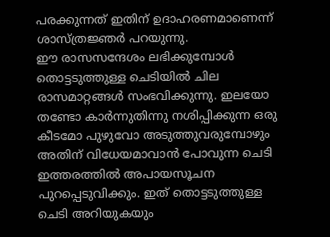പരക്കുന്നത് ഇതിന് ഉദാഹരണമാണെന്ന് ശാസ്ത്രജ്ഞര്‍ പറയുന്നു.
ഈ രാസസന്ദേശം ലഭിക്കുമ്പോള്‍ തൊട്ടടുത്തുള്ള ചെടിയില്‍ ചില രാസമാറ്റങ്ങള്‍ സംഭവിക്കുന്നു. ഇലയോ തണ്ടോ കാര്‍ന്നുതിന്നു നശിപ്പിക്കുന്ന ഒരു കീടമോ പുഴുവോ അടുത്തുവരുമ്പോഴും അതിന് വിധേയമാവാന്‍ പോവുന്ന ചെടി ഇത്തരത്തില്‍ അപായസൂചന പുറപ്പെടുവിക്കും. ഇത് തൊട്ടടുത്തുള്ള ചെടി അറിയുകയും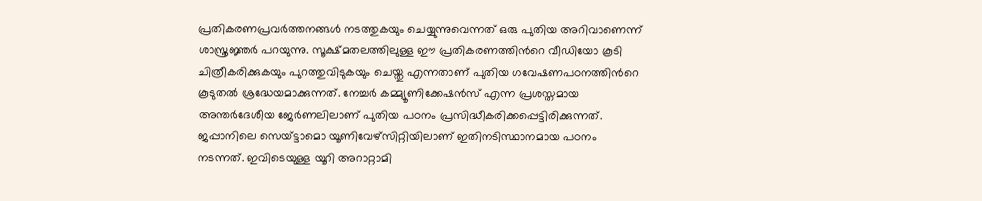പ്രതികരണപ്രവര്‍ത്തനങ്ങള്‍ നടത്തുകയും ചെയ്യുന്നുവെന്നത് ഒരു പുതിയ അറിവാണെന്ന് ശാസ്ത്രജ്ഞര്‍ പറയുന്നു. സൂക്ഷ്മതലത്തിലുള്ള ഈ പ്രതികരണത്തിന്‍റെ വീഡിയോ കൂടി ചിത്രീകരിക്കുകയും പുറത്തുവിടുകയും ചെയ്തു എന്നതാണ് പുതിയ ഗവേഷണപഠനത്തിന്‍റെ കൂടുതല്‍ ശ്രദ്ധേയമാക്കുന്നത്. നേച്ചര്‍ കമ്മ്യൂണിക്കേഷന്‍സ് എന്ന പ്രശസ്തമായ അന്തര്‍ദേശീയ ജേര്‍ണലിലാണ് പുതിയ പഠനം പ്രസിദ്ധീകരിക്കപ്പെട്ടിരിക്കുന്നത്.
ജപ്പാനിലെ സെയ്ട്ടാമൊ യൂണിവേഴ്സിറ്റിയിലാണ് ഇതിനടിസ്ഥാനമായ പഠനം നടന്നത്. ഇവിടെയുള്ള യൂറി അറാറ്റാമി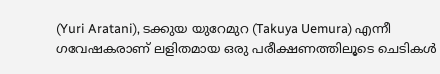(Yuri Aratani), ടക്കുയ യുറേമുറ (Takuya Uemura) എന്നീ ഗവേഷകരാണ് ലളിതമായ ഒരു പരീക്ഷണത്തിലൂടെ ചെടികള്‍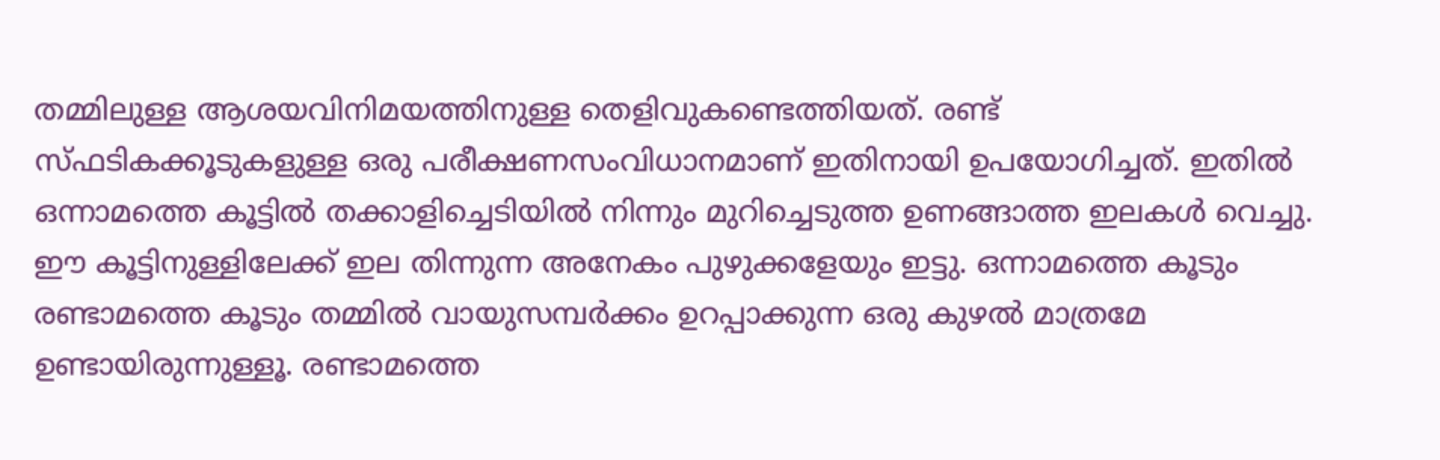തമ്മിലുള്ള ആശയവിനിമയത്തിനുള്ള തെളിവുകണ്ടെത്തിയത്. രണ്ട് സ്ഫടികക്കൂടുകളുള്ള ഒരു പരീക്ഷണസംവിധാനമാണ് ഇതിനായി ഉപയോഗിച്ചത്. ഇതില്‍ ഒന്നാമത്തെ കൂട്ടില്‍ തക്കാളിച്ചെടിയില്‍ നിന്നും മുറിച്ചെടുത്ത ഉണങ്ങാത്ത ഇലകള്‍ വെച്ചു. ഈ കൂട്ടിനുള്ളിലേക്ക് ഇല തിന്നുന്ന അനേകം പുഴുക്കളേയും ഇട്ടു. ഒന്നാമത്തെ കൂടും രണ്ടാമത്തെ കൂടും തമ്മില്‍ വായുസമ്പര്‍ക്കം ഉറപ്പാക്കുന്ന ഒരു കുഴല്‍ മാത്രമേ ഉണ്ടായിരുന്നുള്ളൂ. രണ്ടാമത്തെ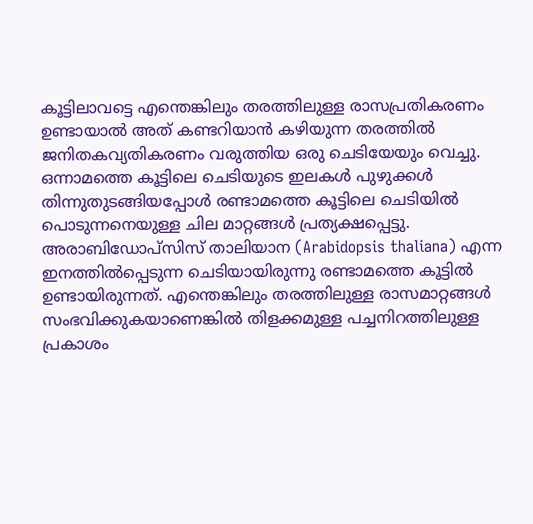കൂട്ടിലാവട്ടെ എന്തെങ്കിലും തരത്തിലുള്ള രാസപ്രതികരണം ഉണ്ടായാല്‍ അത് കണ്ടറിയാന്‍ കഴിയുന്ന തരത്തില്‍ ജനിതകവ്യതികരണം വരുത്തിയ ഒരു ചെടിയേയും വെച്ചു.
ഒന്നാമത്തെ കൂട്ടിലെ ചെടിയുടെ ഇലകള്‍ പുഴുക്കള്‍ തിന്നുതുടങ്ങിയപ്പോള്‍ രണ്ടാമത്തെ കൂട്ടിലെ ചെടിയില്‍ പൊടുന്നനെയുള്ള ചില മാറ്റങ്ങള്‍ പ്രത്യക്ഷപ്പെട്ടു. അരാബിഡോപ്സിസ് താലിയാന (Arabidopsis thaliana) എന്ന ഇനത്തില്‍പ്പെടുന്ന ചെടിയായിരുന്നു രണ്ടാമത്തെ കൂട്ടില്‍ ഉണ്ടായിരുന്നത്. എന്തെങ്കിലും തരത്തിലുള്ള രാസമാറ്റങ്ങള്‍ സംഭവിക്കുകയാണെങ്കില്‍ തിളക്കമുള്ള പച്ചനിറത്തിലുള്ള പ്രകാശം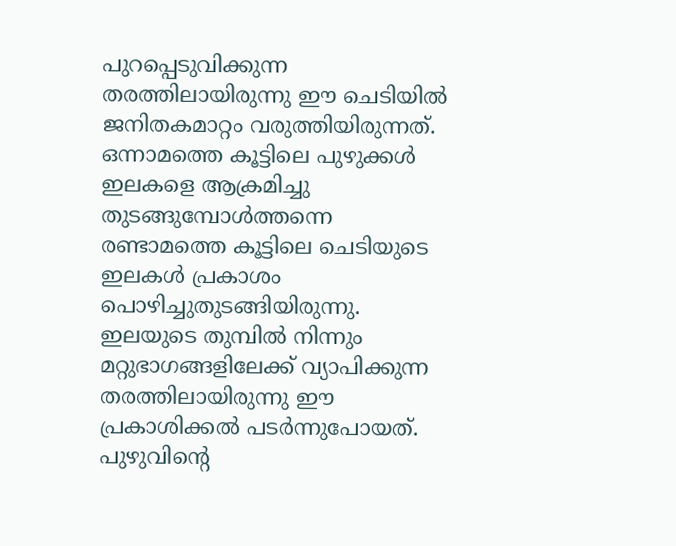പുറപ്പെടുവിക്കുന്ന തരത്തിലായിരുന്നു ഈ ചെടിയില്‍ ജനിതകമാറ്റം വരുത്തിയിരുന്നത്. ഒന്നാമത്തെ കൂട്ടിലെ പുഴുക്കള്‍ ഇലകളെ ആക്രമിച്ചു തുടങ്ങുമ്പോള്‍ത്തന്നെ രണ്ടാമത്തെ കൂട്ടിലെ ചെടിയുടെ ഇലകള്‍ പ്രകാശം പൊഴിച്ചുതുടങ്ങിയിരുന്നു. ഇലയുടെ തുമ്പില്‍ നിന്നും മറ്റുഭാഗങ്ങളിലേക്ക് വ്യാപിക്കുന്ന തരത്തിലായിരുന്നു ഈ പ്രകാശിക്കല്‍ പടര്‍ന്നുപോയത്.
പുഴുവിന്‍റെ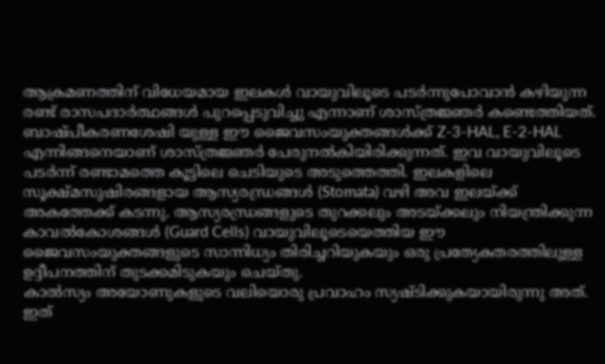ആക്രമണത്തിന് വിധേയമായ ഇലകള്‍ വായുവിലൂടെ പടര്‍ന്നുപോവാന്‍ കഴിയുന്ന രണ്ട് രാസപദാര്‍ത്ഥങ്ങള്‍ പുറപ്പെടുവിച്ചു എന്നാണ് ശാസ്ത്രജ്ഞര്‍ കണ്ടെത്തിയത്. ബാഷ്പീകരണശേഷി യുള്ള ഈ ജൈവസംയുക്തങ്ങള്‍ക്ക് Z-3-HAL, E-2-HAL  എന്നിങ്ങനെയാണ് ശാസ്ത്രജ്ഞര്‍ പേരുനല്‍കിയിരിക്കുന്നത്. ഇവ വായുവിലൂടെ പടര്‍ന്ന് രണ്ടാമത്തെ കൂട്ടിലെ ചെടിയുടെ അടുത്തെത്തി. ഇലകളിലെ സൂക്ഷ്മസുഷിരങ്ങളായ ആസ്യരന്ധ്രങ്ങള്‍ (Stomata) വഴി അവ ഇലയ്ക്ക് അകത്തേക്ക് കടന്നു. ആസ്യരന്ധ്രങ്ങളുടെ തുറക്കലും അടയ്ക്കലും നിയന്ത്രിക്കുന്ന കാവല്‍കോശങ്ങള്‍ (Guard Cells) വായുവിലൂടെയെത്തിയ ഈ ജൈവസംയുക്തങ്ങളുടെ സാന്നിധ്യം തിരിച്ചറിയുകയും ഒരു പ്രത്യേകതരത്തിലുള്ള ഉദ്ദീപനത്തിന് തുടക്കമിടുകയും ചെയ്തു.
കാല്‍സ്യം അയോണുകളുടെ വലിയൊരു പ്രവാഹം സ്യഷ്ടിക്കുകയായിരുന്നു അത്. ഇത്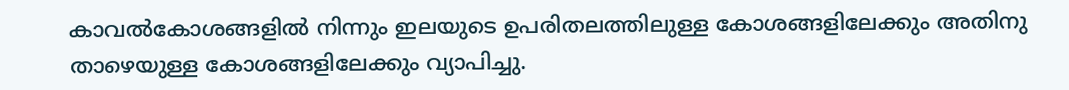കാവല്‍കോശങ്ങളില്‍ നിന്നും ഇലയുടെ ഉപരിതലത്തിലുള്ള കോശങ്ങളിലേക്കും അതിനു താഴെയുള്ള കോശങ്ങളിലേക്കും വ്യാപിച്ചു.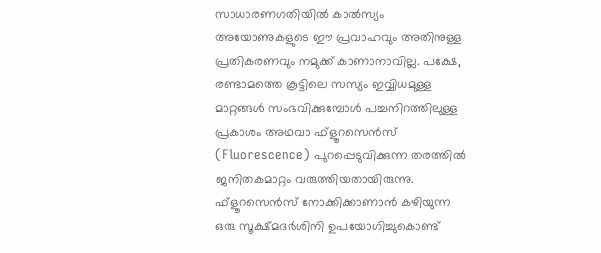സാധാരണഗതിയില്‍ കാല്‍സ്യം അയോണുകളുടെ ഈ പ്രവാഹവും അതിനുള്ള പ്രതികരണവും നമുക്ക് കാണാനാവില്ല. പക്ഷേ, രണ്ടാമത്തെ കൂട്ടിലെ സസ്യം ഇവ്വിധമുള്ള മാറ്റങ്ങള്‍ സംഭവിക്കുമ്പോള്‍ പച്ചനിറത്തിലുള്ള പ്രകാശം അഥവാ ഫ്ളൂറസെന്‍സ് (Fluorescence) പുറപ്പെടുവിക്കുന്ന തരത്തില്‍ ജനിതകമാറ്റം വരുത്തിയതായിരുന്നു. ഫ്ളൂറസെന്‍സ് നോക്കിക്കാണാന്‍ കഴിയുന്ന ഒരു സൂക്ഷ്മദര്‍ശിനി ഉപയോഗിച്ചുകൊണ്ട്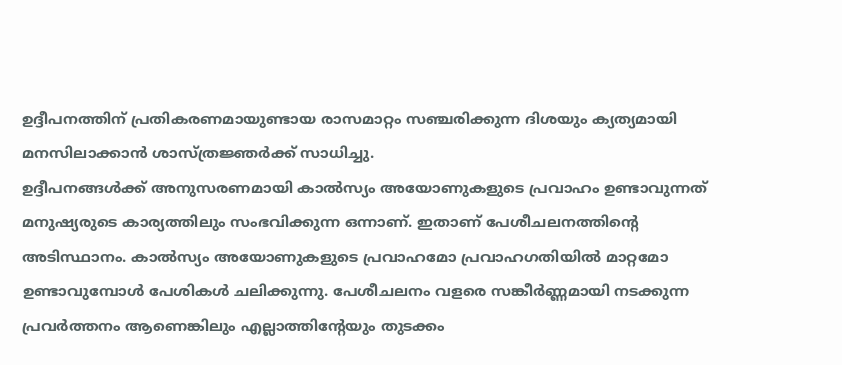ഉദ്ദീപനത്തിന് പ്രതികരണമായുണ്ടായ രാസമാറ്റം സഞ്ചരിക്കുന്ന ദിശയും ക്യത്യമായി മനസിലാക്കാന്‍ ശാസ്ത്രജ്ഞര്‍ക്ക് സാധിച്ചു.
ഉദ്ദീപനങ്ങള്‍ക്ക് അനുസരണമായി കാല്‍സ്യം അയോണുകളുടെ പ്രവാഹം ഉണ്ടാവുന്നത് മനുഷ്യരുടെ കാര്യത്തിലും സംഭവിക്കുന്ന ഒന്നാണ്. ഇതാണ് പേശീചലനത്തിന്‍റെ അടിസ്ഥാനം. കാല്‍സ്യം അയോണുകളുടെ പ്രവാഹമോ പ്രവാഹഗതിയില്‍ മാറ്റമോ ഉണ്ടാവുമ്പോള്‍ പേശികള്‍ ചലിക്കുന്നു. പേശീചലനം വളരെ സങ്കീര്‍ണ്ണമായി നടക്കുന്ന പ്രവര്‍ത്തനം ആണെങ്കിലും എല്ലാത്തിന്‍റേയും തുടക്കം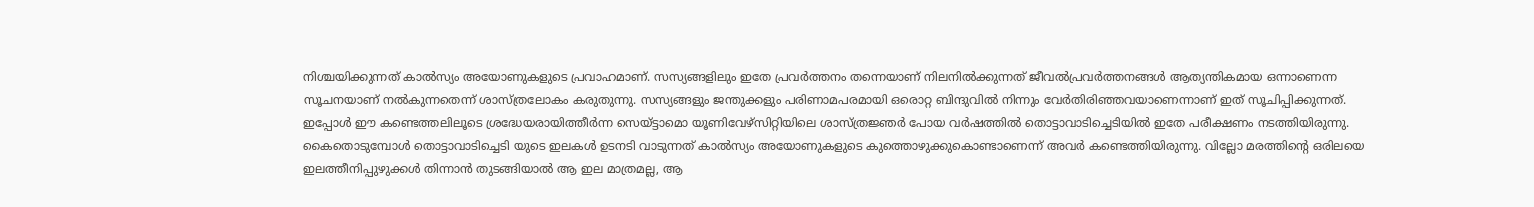നിശ്ചയിക്കുന്നത് കാല്‍സ്യം അയോണുകളുടെ പ്രവാഹമാണ്. സസ്യങ്ങളിലും ഇതേ പ്രവര്‍ത്തനം തന്നെയാണ് നിലനില്‍ക്കുന്നത് ജീവല്‍പ്രവര്‍ത്തനങ്ങള്‍ ആത്യന്തികമായ ഒന്നാണെന്ന സൂചനയാണ് നല്‍കുന്നതെന്ന് ശാസ്ത്രലോകം കരുതുന്നു. സസ്യങ്ങളും ജന്തുക്കളും പരിണാമപരമായി ഒരൊറ്റ ബിന്ദുവില്‍ നിന്നും വേര്‍തിരിഞ്ഞവയാണെന്നാണ് ഇത് സൂചിപ്പിക്കുന്നത്.
ഇപ്പോള്‍ ഈ കണ്ടെത്തലിലൂടെ ശ്രദ്ധേയരായിത്തീര്‍ന്ന സെയ്ട്ടാമൊ യൂണിവേഴ്സിറ്റിയിലെ ശാസ്ത്രജ്ഞര്‍ പോയ വര്‍ഷത്തില്‍ തൊട്ടാവാടിച്ചെടിയില്‍ ഇതേ പരീക്ഷണം നടത്തിയിരുന്നു. കൈതൊടുമ്പോള്‍ തൊട്ടാവാടിച്ചെടി യുടെ ഇലകള്‍ ഉടനടി വാടുന്നത് കാല്‍സ്യം അയോണുകളുടെ കുത്തൊഴുക്കുകൊണ്ടാണെന്ന് അവര്‍ കണ്ടെത്തിയിരുന്നു. വില്ലോ മരത്തിന്‍റെ ഒരിലയെ ഇലത്തീനിപ്പുഴുക്കള്‍ തിന്നാന്‍ തുടങ്ങിയാല്‍ ആ ഇല മാത്രമല്ല, ആ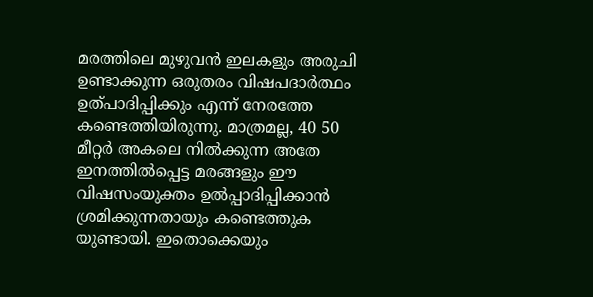മരത്തിലെ മുഴുവന്‍ ഇലകളും അരുചി ഉണ്ടാക്കുന്ന ഒരുതരം വിഷപദാര്‍ത്ഥം ഉത്പാദിപ്പിക്കും എന്ന് നേരത്തേ കണ്ടെത്തിയിരുന്നു. മാത്രമല്ല, 40 50 മീറ്റര്‍ അകലെ നില്‍ക്കുന്ന അതേ ഇനത്തില്‍പ്പെട്ട മരങ്ങളും ഈ വിഷസംയുക്തം ഉല്‍പ്പാദിപ്പിക്കാന്‍ ശ്രമിക്കുന്നതായും കണ്ടെത്തുക യുണ്ടായി. ഇതൊക്കെയും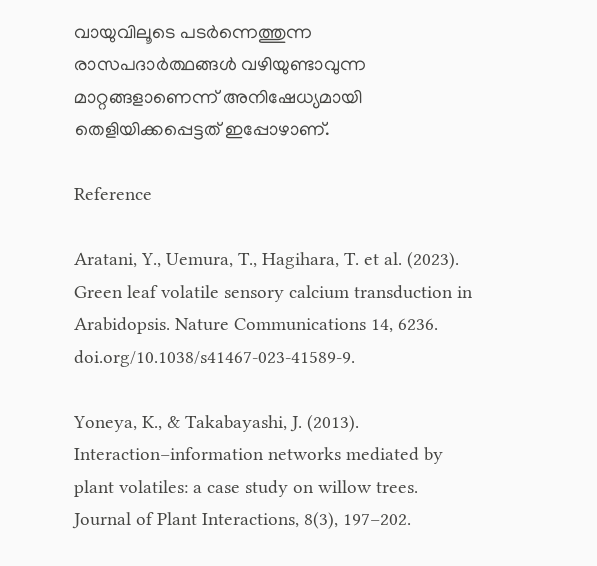വായുവിലൂടെ പടര്‍ന്നെത്തുന്ന രാസപദാര്‍ത്ഥങ്ങള്‍ വഴിയുണ്ടാവുന്ന മാറ്റങ്ങളാണെന്ന് അനിഷേധ്യമായി തെളിയിക്കപ്പെട്ടത് ഇപ്പോഴാണ്.

Reference

Aratani, Y., Uemura, T., Hagihara, T. et al. (2023). Green leaf volatile sensory calcium transduction in Arabidopsis. Nature Communications 14, 6236. doi.org/10.1038/s41467-023-41589-9.

Yoneya, K., & Takabayashi, J. (2013). Interaction–information networks mediated by plant volatiles: a case study on willow trees. Journal of Plant Interactions, 8(3), 197–202.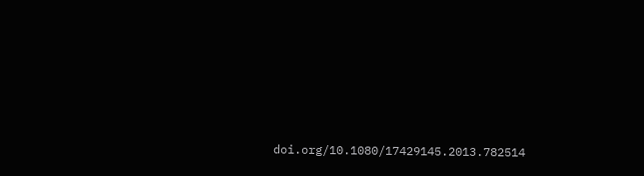doi.org/10.1080/17429145.2013.782514